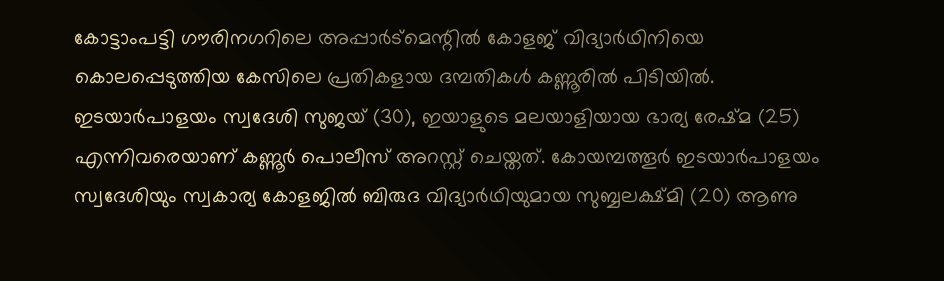കോട്ടാംപട്ടി ഗൗരിനഗറിലെ അപ്പാർട്മെന്റിൽ കോളജ് വിദ്യാർഥിനിയെ കൊലപ്പെടുത്തിയ കേസിലെ പ്രതികളായ ദമ്പതികൾ കണ്ണൂരിൽ പിടിയിൽ. ഇടയാർപാളയം സ്വദേശി സുജയ് (30), ഇയാളുടെ മലയാളിയായ ഭാര്യ രേഷ്മ (25) എന്നിവരെയാണ് കണ്ണൂർ പൊലീസ് അറസ്റ്റ് ചെയ്തത്. കോയമ്പത്തൂർ ഇടയാർപാളയം സ്വദേശിയും സ്വകാര്യ കോളജിൽ ബിരുദ വിദ്യാർഥിയുമായ സുബ്ബലക്ഷ്മി (20) ആണു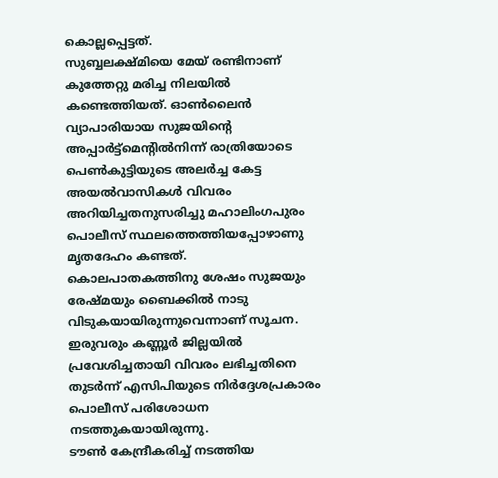കൊല്ലപ്പെട്ടത്.
സുബ്ബലക്ഷ്മിയെ മേയ് രണ്ടിനാണ് കുത്തേറ്റു മരിച്ച നിലയിൽ കണ്ടെത്തിയത്. ഓൺലൈൻ വ്യാപാരിയായ സുജയിന്റെ അപ്പാർട്ട്മെന്റിൽനിന്ന് രാത്രിയോടെ പെൺകുട്ടിയുടെ അലർച്ച കേട്ട അയൽവാസികൾ വിവരം അറിയിച്ചതനുസരിച്ചു മഹാലിംഗപുരം പൊലീസ് സ്ഥലത്തെത്തിയപ്പോഴാണു മൃതദേഹം കണ്ടത്.
കൊലപാതകത്തിനു ശേഷം സുജയും രേഷ്മയും ബൈക്കിൽ നാടു വിടുകയായിരുന്നുവെന്നാണ് സൂചന. ഇരുവരും കണ്ണൂർ ജില്ലയിൽ പ്രവേശിച്ചതായി വിവരം ലഭിച്ചതിനെ തുടർന്ന് എസിപിയുടെ നിർദ്ദേശപ്രകാരം പൊലീസ് പരിശോധന നടത്തുകയായിരുന്നു.
ടൗൺ കേന്ദ്രീകരിച്ച് നടത്തിയ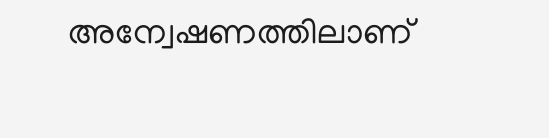അന്വേഷണത്തിലാണ്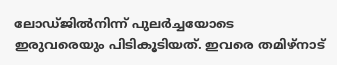ലോഡ്ജിൽനിന്ന് പുലർച്ചയോടെ ഇരുവരെയും പിടികൂടിയത്. ഇവരെ തമിഴ്നാട്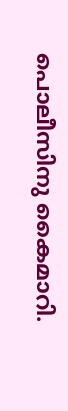പൊലീസിനു കൈമാറി.